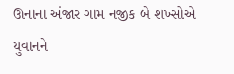ઊનાના અંજાર ગામ નજીક બે શખ્સોએ યુવાનને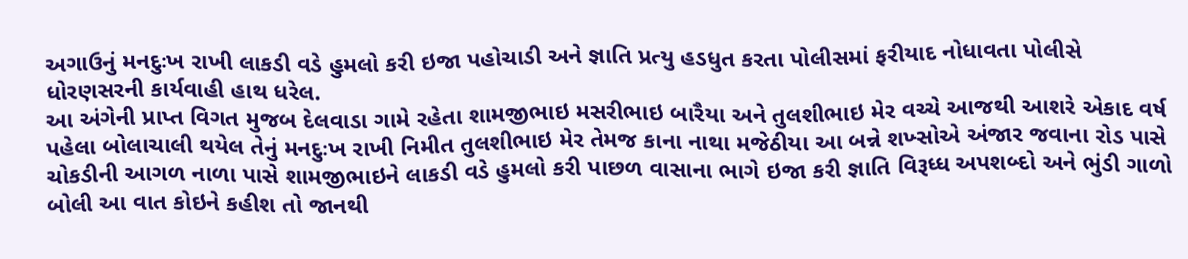અગાઉનું મનદુઃખ રાખી લાકડી વડે હુમલો કરી ઇજા પહોચાડી અને જ્ઞાતિ પ્રત્યુ હડધુત કરતા પોલીસમાં ફરીયાદ નોધાવતા પોલીસે ધોરણસરની કાર્યવાહી હાથ ધરેલ.
આ અંગેની પ્રાપ્ત વિગત મુજબ દેલવાડા ગામે રહેતા શામજીભાઇ મસરીભાઇ બારૈયા અને તુલશીભાઇ મેર વચ્ચે આજથી આશરે એકાદ વર્ષ પહેલા બોલાચાલી થયેલ તેનું મનદુઃખ રાખી નિમીત તુલશીભાઇ મેર તેમજ કાના નાથા મજેઠીયા આ બન્ને શખ્સોએ અંજાર જવાના રોડ પાસે ચોકડીની આગળ નાળા પાસે શામજીભાઇને લાકડી વડે હુમલો કરી પાછળ વાસાના ભાગે ઇજા કરી જ્ઞાતિ વિરૂધ્ધ અપશબ્દો અને ભુંડી ગાળો બોલી આ વાત કોઇને કહીશ તો જાનથી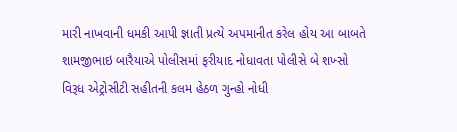મારી નાખવાની ધમકી આપી જ્ઞાતી પ્રત્યે અપમાનીત કરેલ હોય આ બાબતે શામજીભાઇ બારૈયાએ પોલીસમાં ફરીયાદ નોધાવતા પોલીસે બે શખ્સો વિરૂધ એટ્રોસીટી સહીતની કલમ હેઠળ ગુન્હો નોધી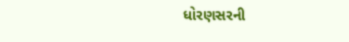ધોરણસરની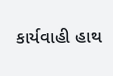કાર્યવાહી હાથ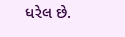ધરેલ છે.